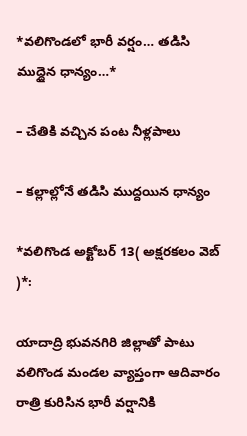*వలిగొండలో భారీ వర్షం… తడిసి ముద్దైన ధాన్యం…*

– చేతికి వచ్చిన పంట నీళ్లపాలు

– కల్లాల్లోనే తడిసి ముద్దయిన ధాన్యం

*వలిగొండ అక్టోబర్ 13( అక్షరకలం వెబ్ )*:

యాదాద్రి భువనగిరి జిల్లాతో పాటు వలిగొండ మండల వ్యాప్తంగా ఆదివారం రాత్రి కురిసిన భారీ వర్షానికి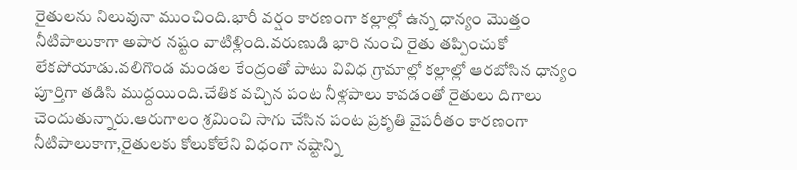రైతులను నిలువునా ముంచింది.భారీ వర్షం కారణంగా కల్లాల్లో ఉన్న ధాన్యం మొత్తం నీటిపాలుకాగా అపార నష్టం వాటిళ్లింది.వరుణుడి భారి నుంచి రైతు తప్పించుకో లేకపోయాడు.వలిగొండ మండల కేంద్రంతో పాటు వివిధ గ్రామాల్లో కల్లాల్లో ఆరబోసిన ధాన్యం పూర్తిగా తడిసి ముద్దయింది.చేతిక వచ్చిన పంట నీళ్లపాలు కావడంతో రైతులు దిగాలు చెందుతున్నారు.ఆరుగాలం శ్రమించి సాగు చేసిన పంట ప్రకృతి వైపరీతం కారణంగా నీటిపాలుకాగా,రైతులకు కోలుకోలేని విధంగా నష్టాన్ని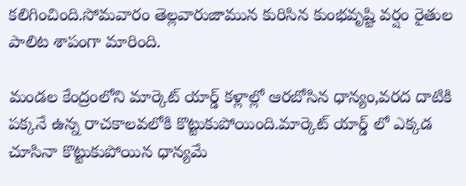కలిగించింది.సోమవారం తెల్లవారుజామున కురిసిన కుంభవృష్టి వర్షం రైతుల పాలిట శాపంగా మారింది.

మండల కేంద్రంలోని మార్కెట్ యార్డ్ కళ్లాల్లో ఆరబోసిన ధాన్యం,వరద దాటికి పక్కనే ఉన్న రాచకాలవలోకి కొట్టుకుపోయింది.మార్కెట్ యార్డ్ లో ఎక్కడ చూసినా కొట్టుకుపోయిన ధాన్యమే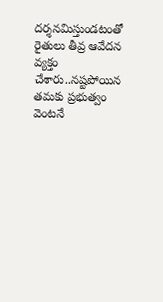దర్శనమిస్తుండటంతో రైతులు తీవ్ర ఆవేదన వ్యక్తం చేశారు..నష్టపోయిన తమకు ప్రభుత్వం వెంటనే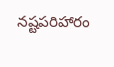నష్టపరిహారం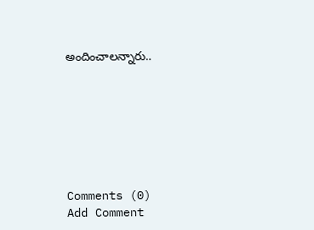అందించాలన్నారు..







Comments (0)
Add Comment